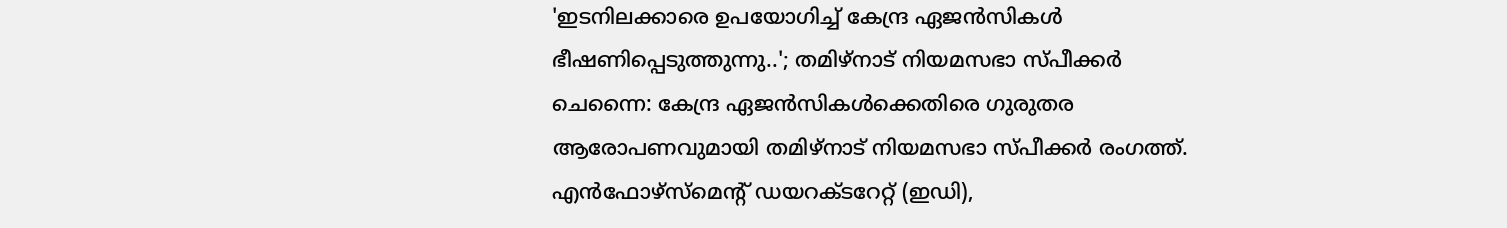'ഇടനിലക്കാരെ ഉപയോഗിച്ച് കേന്ദ്ര ഏജൻസികൾ ഭീഷണിപ്പെടുത്തുന്നു..'; തമിഴ്നാട് നിയമസഭാ സ്പീക്കർ
ചെന്നൈ: കേന്ദ്ര ഏജൻസികൾക്കെതിരെ ഗുരുതര ആരോപണവുമായി തമിഴ്നാട് നിയമസഭാ സ്പീക്കർ രംഗത്ത്. എൻഫോഴ്സ്മെന്റ് ഡയറക്ടറേറ്റ് (ഇഡി),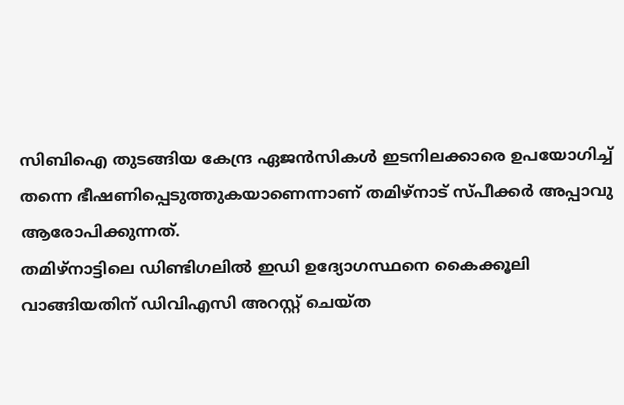സിബിഐ തുടങ്ങിയ കേന്ദ്ര ഏജൻസികൾ ഇടനിലക്കാരെ ഉപയോഗിച്ച് തന്നെ ഭീഷണിപ്പെടുത്തുകയാണെന്നാണ് തമിഴ്നാട് സ്പീക്കർ അപ്പാവു ആരോപിക്കുന്നത്.
തമിഴ്നാട്ടിലെ ഡിണ്ടിഗലിൽ ഇഡി ഉദ്യോഗസ്ഥനെ കൈക്കൂലി വാങ്ങിയതിന് ഡിവിഎസി അറസ്റ്റ് ചെയ്ത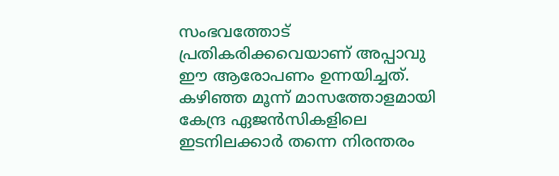സംഭവത്തോട് പ്രതികരിക്കവെയാണ് അപ്പാവു ഈ ആരോപണം ഉന്നയിച്ചത്. കഴിഞ്ഞ മൂന്ന് മാസത്തോളമായി കേന്ദ്ര ഏജൻസികളിലെ ഇടനിലക്കാർ തന്നെ നിരന്തരം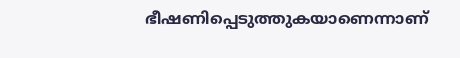ഭീഷണിപ്പെടുത്തുകയാണെന്നാണ്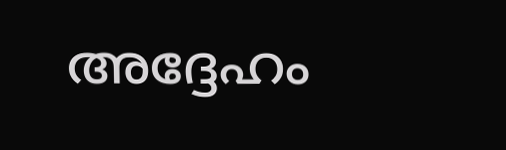അദ്ദേഹം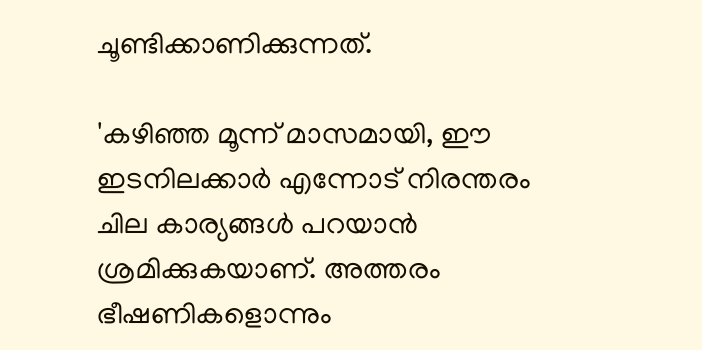ചൂണ്ടിക്കാണിക്കുന്നത്.

'കഴിഞ്ഞ മൂന്ന് മാസമായി, ഈ ഇടനിലക്കാർ എന്നോട് നിരന്തരം ചില കാര്യങ്ങൾ പറയാൻ ശ്രമിക്കുകയാണ്. അത്തരം ഭീഷണികളൊന്നും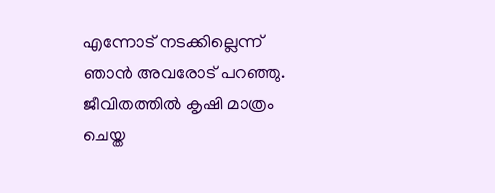എന്നോട് നടക്കില്ലെന്ന് ഞാൻ അവരോട് പറഞ്ഞു. ജീവിതത്തിൽ കൃഷി മാത്രം ചെയ്ത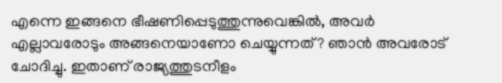എന്നെ ഇങ്ങനെ ഭീഷണിപ്പെടുത്തുന്നുവെങ്കിൽ, അവർ എല്ലാവരോടും അങ്ങനെയാണോ ചെയ്യുന്നത്? ഞാൻ അവരോട് ചോദിച്ചു. ഇതാണ് രാജ്യത്തുടനീളം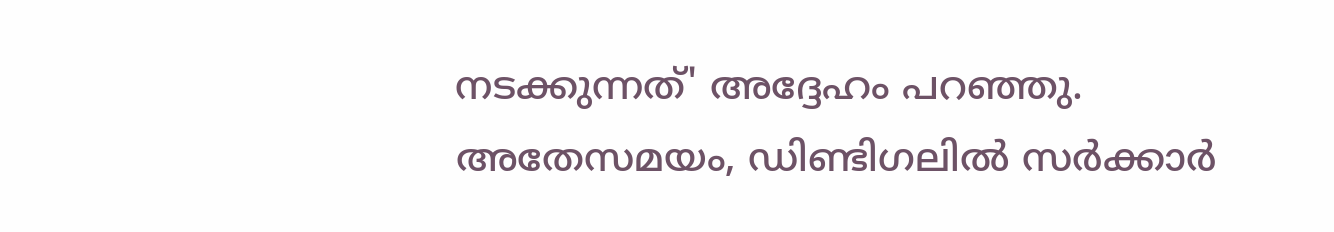നടക്കുന്നത്' അദ്ദേഹം പറഞ്ഞു.
അതേസമയം, ഡിണ്ടിഗലിൽ സർക്കാർ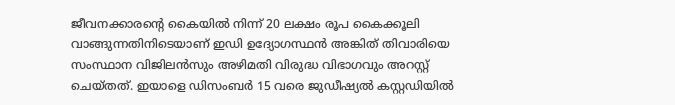ജീവനക്കാരന്റെ കൈയിൽ നിന്ന് 20 ലക്ഷം രൂപ കൈക്കൂലി വാങ്ങുന്നതിനിടെയാണ് ഇഡി ഉദ്യോഗസ്ഥൻ അങ്കിത് തിവാരിയെ സംസ്ഥാന വിജിലൻസും അഴിമതി വിരുദ്ധ വിഭാഗവും അറസ്റ്റ് ചെയ്തത്. ഇയാളെ ഡിസംബർ 15 വരെ ജുഡീഷ്യൽ കസ്റ്റഡിയിൽ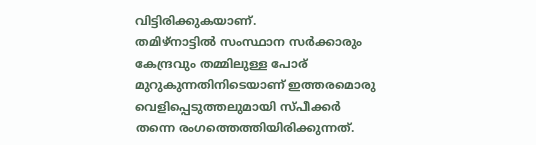വിട്ടിരിക്കുകയാണ്.
തമിഴ്നാട്ടിൽ സംസ്ഥാന സർക്കാരും കേന്ദ്രവും തമ്മിലുള്ള പോര് മുറുകുന്നതിനിടെയാണ് ഇത്തരമൊരു വെളിപ്പെടുത്തലുമായി സ്പീക്കർ തന്നെ രംഗത്തെത്തിയിരിക്കുന്നത്.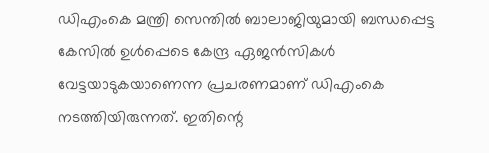ഡിഎംകെ മന്ത്രി സെന്തിൽ ബാലാജിയുമായി ബന്ധപ്പെട്ട കേസിൽ ഉൾപ്പെടെ കേന്ദ്ര ഏജൻസികൾ വേട്ടയാടുകയാണെന്ന പ്രചരണമാണ് ഡിഎംകെ നടത്തിയിരുന്നത്. ഇതിന്റെ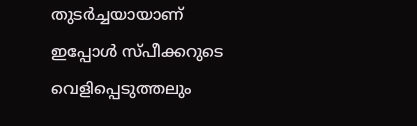തുടർച്ചയായാണ് ഇപ്പോൾ സ്പീക്കറുടെ വെളിപ്പെടുത്തലും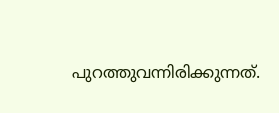പുറത്തുവന്നിരിക്കുന്നത്.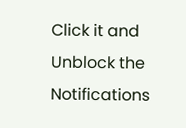Click it and Unblock the Notifications